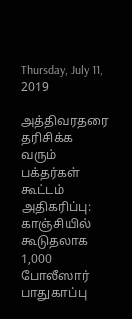Thursday, July 11, 2019

அத்திவரதரை தரிசிக்க வரும் பக்தர்கள் கூட்டம் அதிகரிப்பு: காஞ்சியில் கூடுதலாக 1,000 போலீஸார் பாதுகாப்பு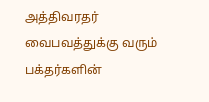அத்திவரதர் வைபவத்துக்கு வரும் பக்தர்களின்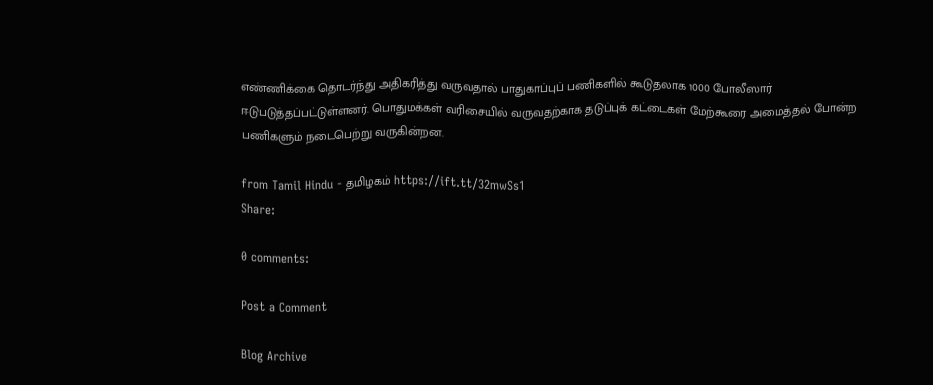எண்ணிக்கை தொடர்ந்து அதிகரித்து வருவதால் பாதுகாப்புப் பணிகளில் கூடுதலாக 1000 போலீஸார் ஈடுபடுத்தப்பட்டுள்ளனர். பொதுமக்கள் வரிசையில் வருவதற்காக தடுப்புக் கட்டைகள் மேற்கூரை அமைத்தல் போன்ற பணிகளும் நடைபெற்று வருகின்றன.

from Tamil Hindu - தமிழகம் https://ift.tt/32mwSs1
Share:

0 comments:

Post a Comment

Blog Archive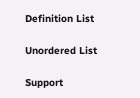Definition List

Unordered List

Support